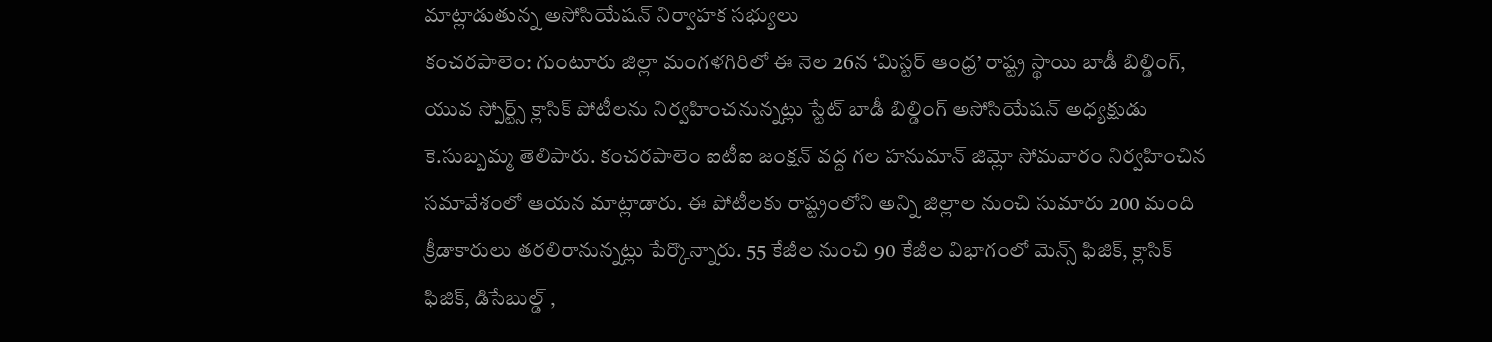మాట్లాడుతున్న అసోసియేషన్ నిర్వాహక సభ్యులు
కంచరపాలెం: గుంటూరు జిల్లా మంగళగిరిలో ఈ నెల 26న ‘మిస్టర్ ఆంధ్ర’ రాష్ట్ర స్థాయి బాడీ బిల్డింగ్, యువ స్పోర్ట్స్ క్లాసిక్ పోటీలను నిర్వహించనున్నట్లు స్టేట్ బాడీ బిల్డింగ్ అసోసియేషన్ అధ్యక్షుడు కె.సుబ్బమ్మ తెలిపారు. కంచరపాలెం ఐటీఐ జంక్షన్ వద్ద గల హనుమాన్ జిమ్లో సోమవారం నిర్వహించిన సమావేశంలో ఆయన మాట్లాడారు. ఈ పోటీలకు రాష్ట్రంలోని అన్ని జిల్లాల నుంచి సుమారు 200 మంది క్రీడాకారులు తరలిరానున్నట్లు పేర్కొన్నారు. 55 కేజీల నుంచి 90 కేజీల విభాగంలో మెన్స్ ఫిజిక్, క్లాసిక్ ఫిజిక్, డిసేబుల్డ్ ,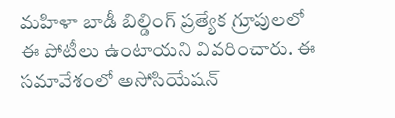మహిళా బాడీ బిల్డింగ్ ప్రత్యేక గ్రూపులలో ఈ పోటీలు ఉంటాయని వివరించారు. ఈ సమావేశంలో అసోసియేషన్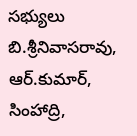సభ్యులు బి.శ్రీనివాసరావు, ఆర్.కుమార్, సింహాద్రి,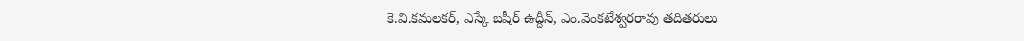కె.వి.కమలకర్, ఎస్కే బషీర్ ఉద్దీన్, ఎం.వెంకటేశ్వరరావు తదితరులు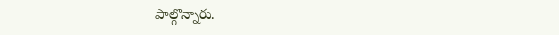పాల్గొన్నారు.